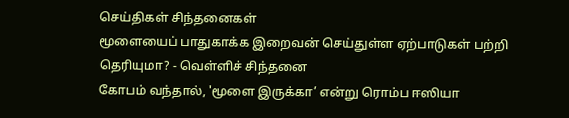செய்திகள் சிந்தனைகள்
மூளையைப் பாதுகாக்க இறைவன் செய்துள்ள ஏற்பாடுகள் பற்றி தெரியுமா? - வெள்ளிச் சிந்தனை
கோபம் வந்தால், 'மூளை இருக்கா’ என்று ரொம்ப ஈஸியா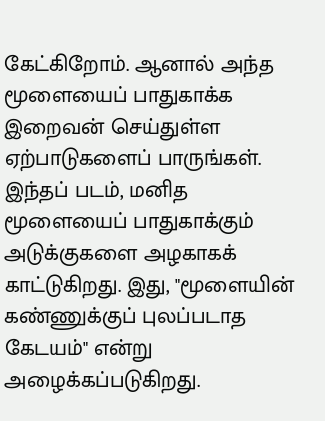கேட்கிறோம். ஆனால் அந்த மூளையைப் பாதுகாக்க இறைவன் செய்துள்ள ஏற்பாடுகளைப் பாருங்கள்.
இந்தப் படம், மனித மூளையைப் பாதுகாக்கும் அடுக்குகளை அழகாகக் காட்டுகிறது. இது, "மூளையின் கண்ணுக்குப் புலப்படாத கேடயம்" என்று அழைக்கப்படுகிறது.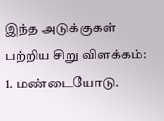இந்த அடுக்குகள் பற்றிய சிறு விளக்கம்:
1. மண்டையோடு.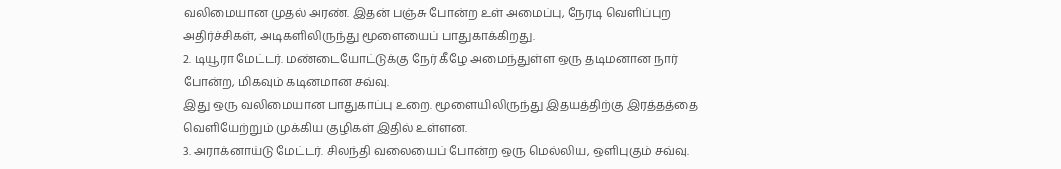வலிமையான முதல் அரண். இதன் பஞ்சு போன்ற உள் அமைப்பு, நேரடி வெளிப்புற அதிர்ச்சிகள், அடிகளிலிருந்து மூளையைப் பாதுகாக்கிறது.
2. டியூரா மேட்டர். மண்டையோட்டுக்கு நேர் கீழே அமைந்துள்ள ஒரு தடிமனான நார் போன்ற, மிகவும் கடினமான சவ்வு.
இது ஒரு வலிமையான பாதுகாப்பு உறை. மூளையிலிருந்து இதயத்திற்கு இரத்தத்தை வெளியேற்றும் முக்கிய குழிகள் இதில் உள்ளன.
3. அராக்னாய்டு மேட்டர். சிலந்தி வலையைப் போன்ற ஒரு மெல்லிய, ஒளிபுகும் சவ்வு.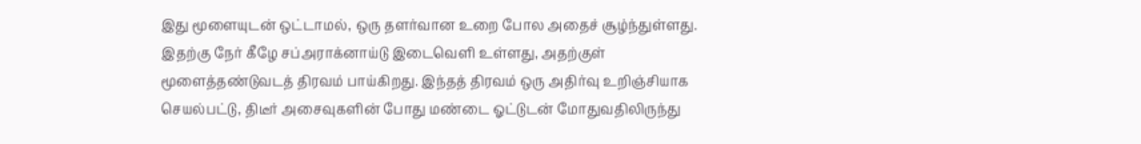இது மூளையுடன் ஒட்டாமல், ஒரு தளர்வான உறை போல அதைச் சூழ்ந்துள்ளது. இதற்கு நேர் கீழே சப்அராக்னாய்டு இடைவெளி உள்ளது, அதற்குள் மூளைத்தண்டுவடத் திரவம் பாய்கிறது. இந்தத் திரவம் ஒரு அதிர்வு உறிஞ்சியாக செயல்பட்டு, திடீர் அசைவுகளின் போது மண்டை ஓட்டுடன் மோதுவதிலிருந்து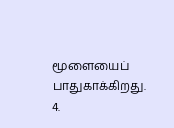மூளையைப் பாதுகாக்கிறது.
4.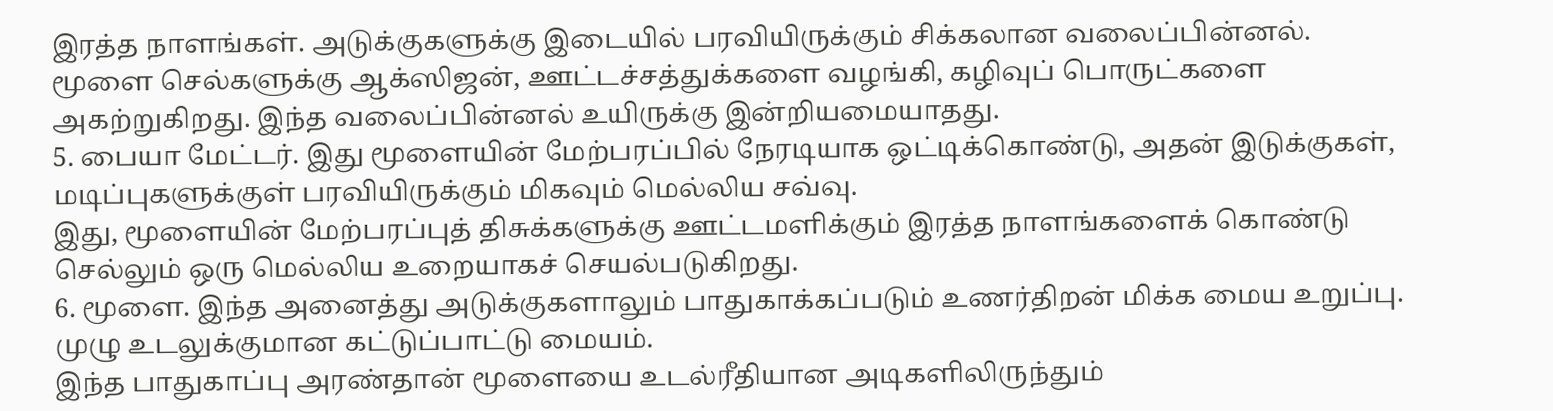இரத்த நாளங்கள். அடுக்குகளுக்கு இடையில் பரவியிருக்கும் சிக்கலான வலைப்பின்னல்.
மூளை செல்களுக்கு ஆக்ஸிஜன், ஊட்டச்சத்துக்களை வழங்கி, கழிவுப் பொருட்களை அகற்றுகிறது. இந்த வலைப்பின்னல் உயிருக்கு இன்றியமையாதது.
5. பையா மேட்டர். இது மூளையின் மேற்பரப்பில் நேரடியாக ஒட்டிக்கொண்டு, அதன் இடுக்குகள், மடிப்புகளுக்குள் பரவியிருக்கும் மிகவும் மெல்லிய சவ்வு.
இது, மூளையின் மேற்பரப்புத் திசுக்களுக்கு ஊட்டமளிக்கும் இரத்த நாளங்களைக் கொண்டு செல்லும் ஒரு மெல்லிய உறையாகச் செயல்படுகிறது.
6. மூளை. இந்த அனைத்து அடுக்குகளாலும் பாதுகாக்கப்படும் உணர்திறன் மிக்க மைய உறுப்பு.
முழு உடலுக்குமான கட்டுப்பாட்டு மையம்.
இந்த பாதுகாப்பு அரண்தான் மூளையை உடல்ரீதியான அடிகளிலிருந்தும்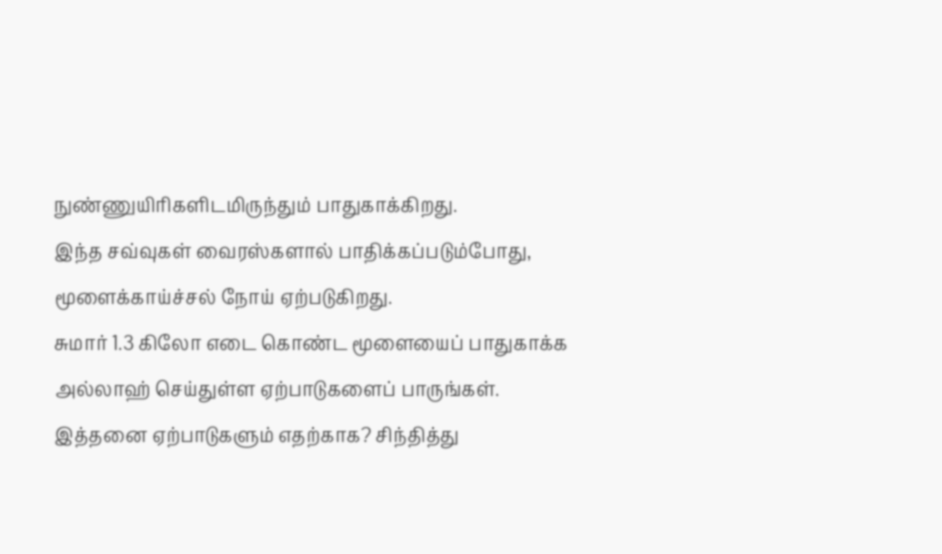நுண்ணுயிரிகளிடமிருந்தும் பாதுகாக்கிறது.
இந்த சவ்வுகள் வைரஸ்களால் பாதிக்கப்படும்போது, மூளைக்காய்ச்சல் நோய் ஏற்படுகிறது.
சுமார் 1.3 கிலோ எடை கொண்ட மூளையைப் பாதுகாக்க அல்லாஹ் செய்துள்ள ஏற்பாடுகளைப் பாருங்கள்.
இத்தனை ஏற்பாடுகளும் எதற்காக? சிந்தித்து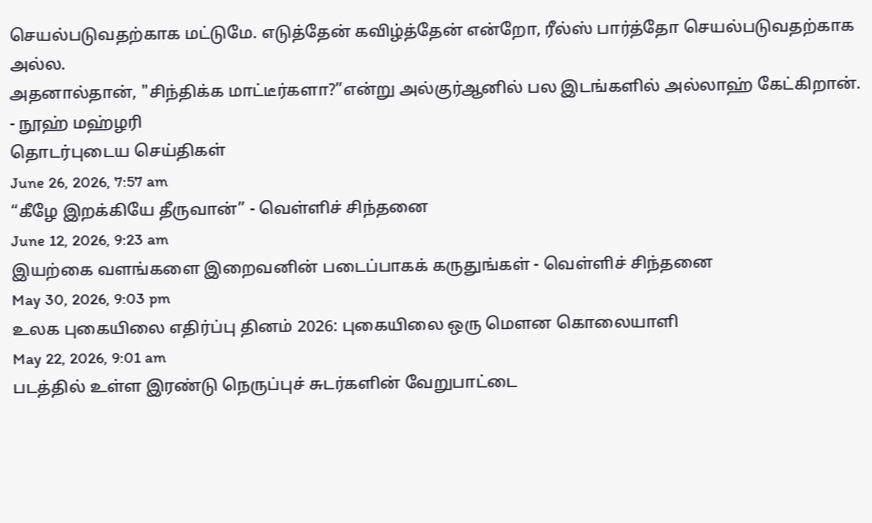செயல்படுவதற்காக மட்டுமே. எடுத்தேன் கவிழ்த்தேன் என்றோ, ரீல்ஸ் பார்த்தோ செயல்படுவதற்காக அல்ல.
அதனால்தான், "சிந்திக்க மாட்டீர்களா?”என்று அல்குர்ஆனில் பல இடங்களில் அல்லாஹ் கேட்கிறான்.
- நூஹ் மஹ்ழரி
தொடர்புடைய செய்திகள்
June 26, 2026, 7:57 am
“கீழே இறக்கியே தீருவான்” - வெள்ளிச் சிந்தனை
June 12, 2026, 9:23 am
இயற்கை வளங்களை இறைவனின் படைப்பாகக் கருதுங்கள் - வெள்ளிச் சிந்தனை
May 30, 2026, 9:03 pm
உலக புகையிலை எதிர்ப்பு தினம் 2026: புகையிலை ஒரு மெளன கொலையாளி
May 22, 2026, 9:01 am
படத்தில் உள்ள இரண்டு நெருப்புச் சுடர்களின் வேறுபாட்டை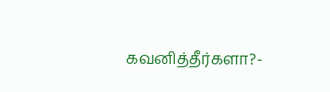கவனித்தீர்களா?-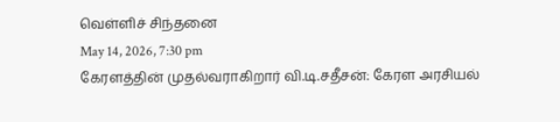வெள்ளிச் சிந்தனை
May 14, 2026, 7:30 pm
கேரளத்தின் முதல்வராகிறார் வி.டி.சதீசன்: கேரள அரசியல்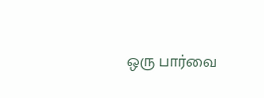ஒரு பார்வை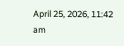April 25, 2026, 11:42 am